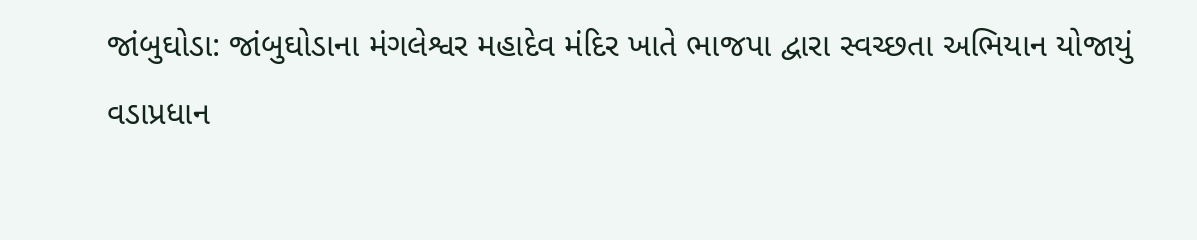જાંબુઘોડા: જાંબુઘોડાના મંગલેશ્વર મહાદેવ મંદિર ખાતે ભાજપા દ્વારા સ્વચ્છતા અભિયાન યોજાયું
વડાપ્રધાન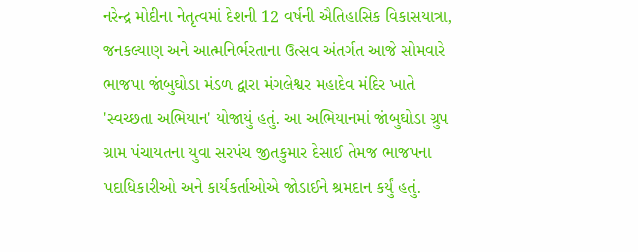નરેન્દ્ર મોદીના નેતૃત્વમાં દેશની 12 વર્ષની ઐતિહાસિક વિકાસયાત્રા, જનકલ્યાણ અને આત્મનિર્ભરતાના ઉત્સવ અંતર્ગત આજે સોમવારે ભાજપા જાંબુઘોડા મંડળ દ્વારા મંગલેશ્વર મહાદેવ મંદિર ખાતે 'સ્વચ્છતા અભિયાન' યોજાયું હતું. આ અભિયાનમાં જાંબુઘોડા ગ્રુપ ગ્રામ પંચાયતના યુવા સરપંચ જીતકુમાર દેસાઈ તેમજ ભાજપના પદાધિકારીઓ અને કાર્યકર્તાઓએ જોડાઈને શ્રમદાન કર્યું હતું.